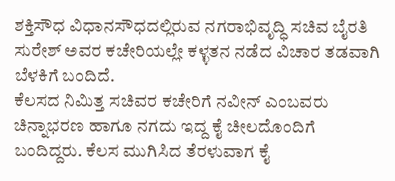ಶಕ್ತಿಸೌಧ ವಿಧಾನಸೌಧದಲ್ಲಿರುವ ನಗರಾಭಿವೃದ್ಧಿ ಸಚಿವ ಬೈರತಿ ಸುರೇಶ್ ಅವರ ಕಚೇರಿಯಲ್ಲೇ ಕಳ್ಳತನ ನಡೆದ ವಿಚಾರ ತಡವಾಗಿ ಬೆಳಕಿಗೆ ಬಂದಿದೆ.
ಕೆಲಸದ ನಿಮಿತ್ತ ಸಚಿವರ ಕಚೇರಿಗೆ ನವೀನ್ ಎಂಬವರು ಚಿನ್ನಾಭರಣ ಹಾಗೂ ನಗದು ಇದ್ದ ಕೈ ಚೀಲದೊಂದಿಗೆ ಬಂದಿದ್ದರು. ಕೆಲಸ ಮುಗಿಸಿದ ತೆರಳುವಾಗ ಕೈ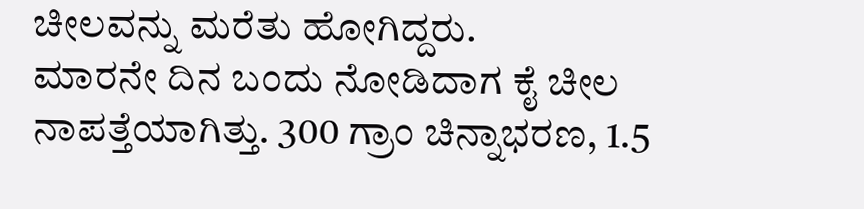ಚೀಲವನ್ನು ಮರೆತು ಹೋಗಿದ್ದರು.
ಮಾರನೇ ದಿನ ಬಂದು ನೋಡಿದಾಗ ಕೈ ಚೀಲ ನಾಪತ್ತೆಯಾಗಿತ್ತು. 300 ಗ್ರಾಂ ಚಿನ್ನಾಭರಣ, 1.5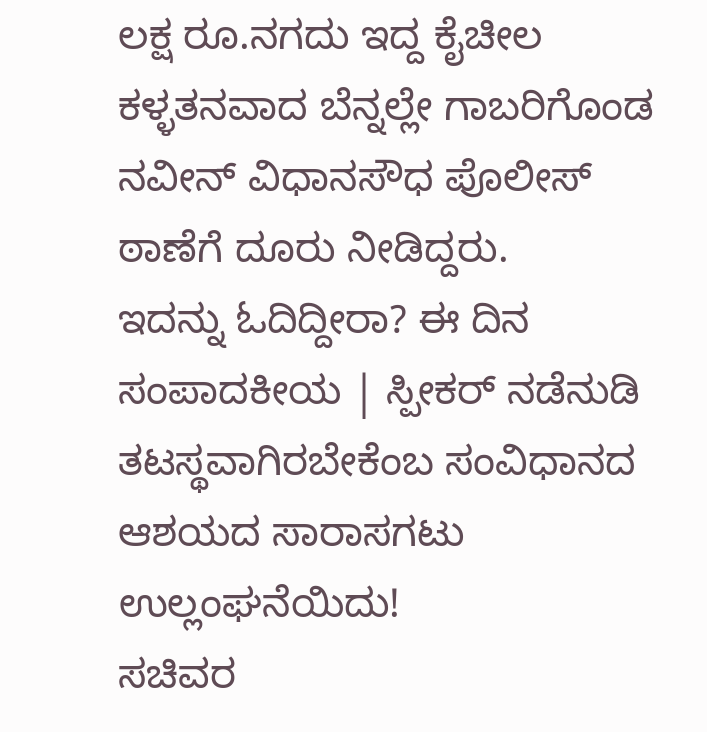ಲಕ್ಷ ರೂ.ನಗದು ಇದ್ದ ಕೈಚೀಲ ಕಳ್ಳತನವಾದ ಬೆನ್ನಲ್ಲೇ ಗಾಬರಿಗೊಂಡ ನವೀನ್ ವಿಧಾನಸೌಧ ಪೊಲೀಸ್ ಠಾಣೆಗೆ ದೂರು ನೀಡಿದ್ದರು.
ಇದನ್ನು ಓದಿದ್ದೀರಾ? ಈ ದಿನ ಸಂಪಾದಕೀಯ | ಸ್ಪೀಕರ್ ನಡೆನುಡಿ ತಟಸ್ಥವಾಗಿರಬೇಕೆಂಬ ಸಂವಿಧಾನದ ಆಶಯದ ಸಾರಾಸಗಟು ಉಲ್ಲಂಘನೆಯಿದು!
ಸಚಿವರ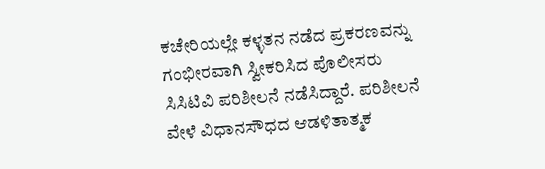ಕಚೇರಿಯಲ್ಲೇ ಕಳ್ಳತನ ನಡೆದ ಪ್ರಕರಣವನ್ನು ಗಂಭೀರವಾಗಿ ಸ್ವೀಕರಿಸಿದ ಪೊಲೀಸರು ಸಿಸಿಟಿವಿ ಪರಿಶೀಲನೆ ನಡೆಸಿದ್ದಾರೆ. ಪರಿಶೀಲನೆ ವೇಳೆ ವಿಧಾನಸೌಧದ ಆಡಳಿತಾತ್ಮಕ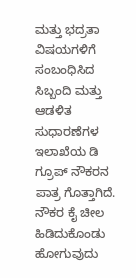ಮತ್ತು ಭದ್ರತಾ ವಿಷಯಗಳಿಗೆ ಸಂಬಂಧಿಸಿದ ಸಿಬ್ಬಂದಿ ಮತ್ತು ಆಡಳಿತ ಸುಧಾರಣೆಗಳ ಇಲಾಖೆಯ ಡಿ ಗ್ರೂಪ್ ನೌಕರನ ಪಾತ್ರ ಗೊತ್ತಾಗಿದೆ.
ನೌಕರ ಕೈ ಚೀಲ ಹಿಡಿದುಕೊಂಡು ಹೋಗುವುದು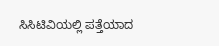ಸಿಸಿಟಿವಿಯಲ್ಲಿ ಪತ್ತೆಯಾದ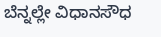ಬೆನ್ನಲ್ಲೇ ವಿಧಾನಸೌಧ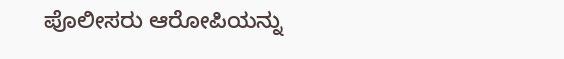ಪೊಲೀಸರು ಆರೋಪಿಯನ್ನು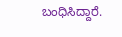ಬಂಧಿಸಿದ್ದಾರೆ.